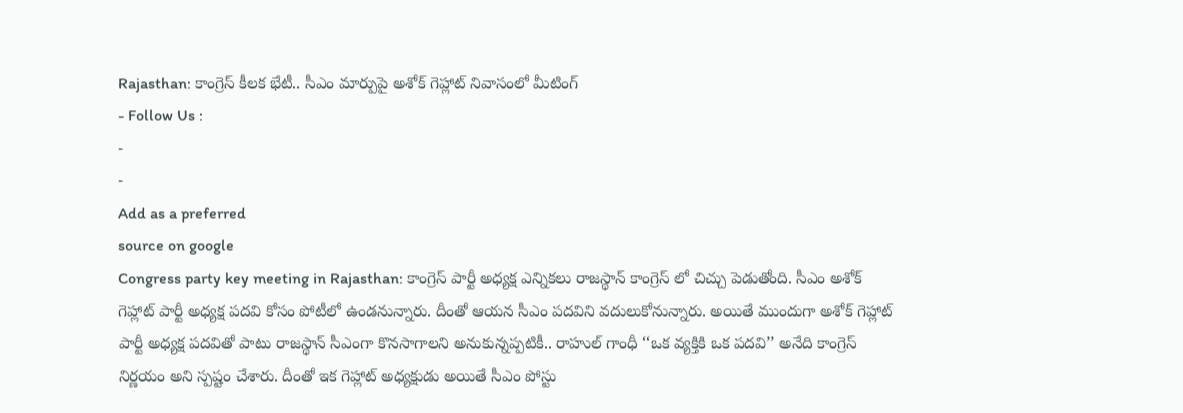Rajasthan: కాంగ్రెస్ కీలక భేటీ.. సీఎం మార్పుపై అశోక్ గెహ్లాట్ నివాసంలో మీటింగ్
- Follow Us :
-
-
Add as a preferred
source on google
Congress party key meeting in Rajasthan: కాంగ్రెస్ పార్టీ అధ్యక్ష ఎన్నికలు రాజస్థాన్ కాంగ్రెస్ లో చిచ్చు పెడుతోంది. సీఎం అశోక్ గెహ్లాట్ పార్టీ అధ్యక్ష పదవి కోసం పోటీలో ఉండనున్నారు. దీంతో ఆయన సీఎం పదవిని వదులుకోనున్నారు. అయితే ముందుగా అశోక్ గెహ్లాట్ పార్టీ అధ్యక్ష పదవితో పాటు రాజస్థాన్ సీఎంగా కొనసాగాలని అనుకున్నప్పటికీ.. రాహుల్ గాంధీ ‘‘ఒక వ్యక్తికి ఒక పదవి’’ అనేది కాంగ్రెస్ నిర్ణయం అని స్పష్టం చేశారు. దీంతో ఇక గెహ్లాట్ అధ్యక్షుడు అయితే సీఎం పోస్టు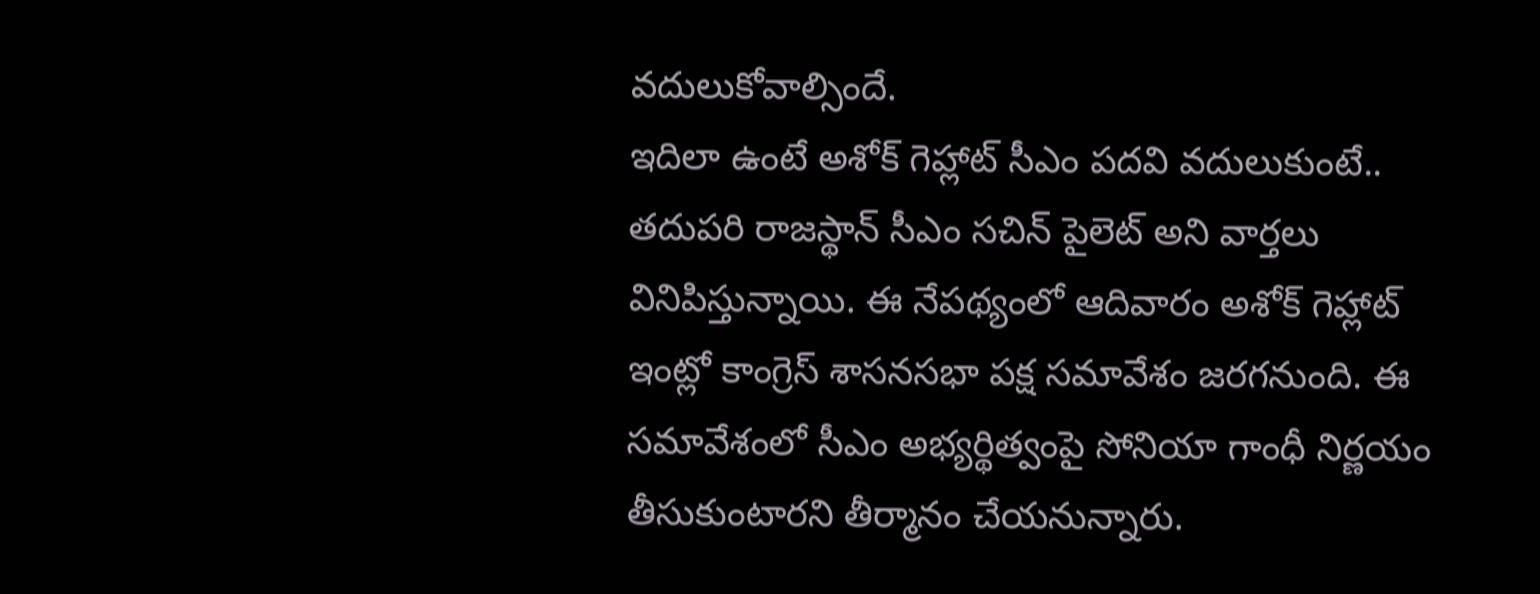వదులుకోవాల్సిందే.
ఇదిలా ఉంటే అశోక్ గెహ్లాట్ సీఎం పదవి వదులుకుంటే.. తదుపరి రాజస్థాన్ సీఎం సచిన్ పైలెట్ అని వార్తలు వినిపిస్తున్నాయి. ఈ నేపథ్యంలో ఆదివారం అశోక్ గెహ్లాట్ ఇంట్లో కాంగ్రెస్ శాసనసభా పక్ష సమావేశం జరగనుంది. ఈ సమావేశంలో సీఎం అభ్యర్థిత్వంపై సోనియా గాంధీ నిర్ణయం తీసుకుంటారని తీర్మానం చేయనున్నారు.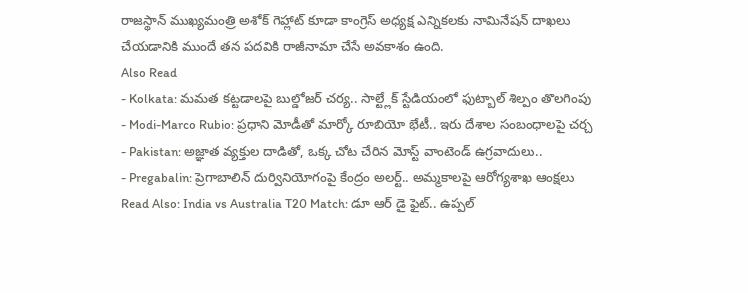రాజస్థాన్ ముఖ్యమంత్రి అశోక్ గెహ్లాట్ కూడా కాంగ్రెస్ అధ్యక్ష ఎన్నికలకు నామినేషన్ దాఖలు చేయడానికి ముందే తన పదవికి రాజీనామా చేసే అవకాశం ఉంది.
Also Read
- Kolkata: మమత కట్టడాలపై బుల్డోజర్ చర్య.. సాల్ట్లేక్ స్టేడియంలో ఫుట్బాల్ శిల్పం తొలగింపు
- Modi-Marco Rubio: ప్రధాని మోడీతో మార్కో రూబియో భేటీ.. ఇరు దేశాల సంబంధాలపై చర్చ
- Pakistan: అజ్ఞాత వ్యక్తుల దాడితో, ఒక్క చోట చేరిన మోస్ట్ వాంటెండ్ ఉగ్రవాదులు..
- Pregabalin: ప్రెగాబాలిన్ దుర్వినియోగంపై కేంద్రం అలర్ట్.. అమ్మకాలపై ఆరోగ్యశాఖ ఆంక్షలు
Read Also: India vs Australia T20 Match: డూ ఆర్ డై ఫైట్.. ఉప్పల్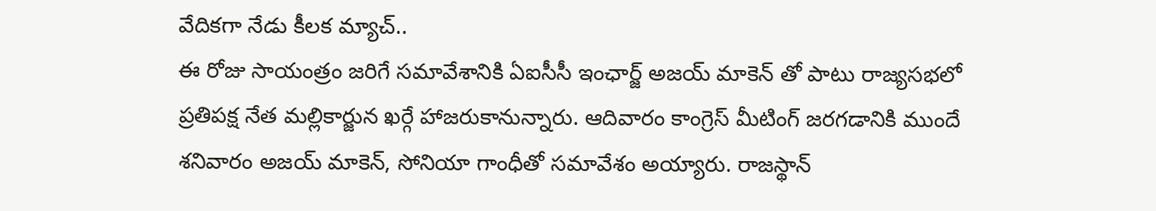వేదికగా నేడు కీలక మ్యాచ్..
ఈ రోజు సాయంత్రం జరిగే సమావేశానికి ఏఐసీసీ ఇంఛార్జ్ అజయ్ మాకెన్ తో పాటు రాజ్యసభలో ప్రతిపక్ష నేత మల్లికార్జున ఖర్గే హాజరుకానున్నారు. ఆదివారం కాంగ్రెస్ మీటింగ్ జరగడానికి ముందే శనివారం అజయ్ మాకెన్, సోనియా గాంధీతో సమావేశం అయ్యారు. రాజస్థాన్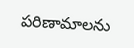పరిణామాలను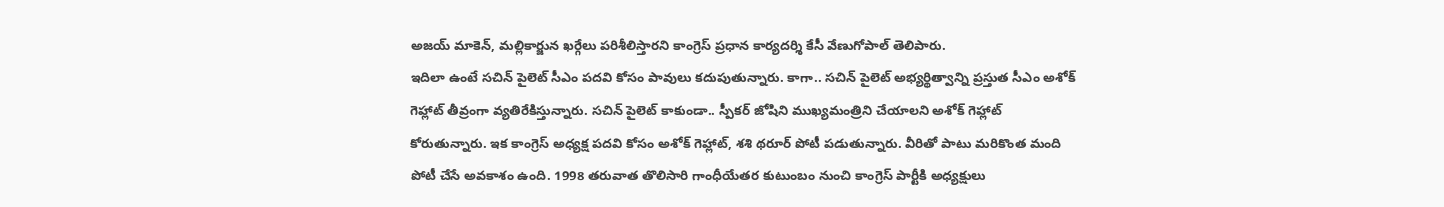అజయ్ మాకెన్, మల్లికార్జున ఖర్గేలు పరిశీలిస్తారని కాంగ్రెస్ ప్రధాన కార్యదర్శి కేసీ వేణుగోపాల్ తెలిపారు.
ఇదిలా ఉంటే సచిన్ పైలెట్ సీఎం పదవి కోసం పావులు కదుపుతున్నారు. కాగా.. సచిన్ పైలెట్ అభ్యర్థిత్వాన్ని ప్రస్తుత సీఎం అశోక్ గెహ్లాట్ తీవ్రంగా వ్యతిరేకిస్తున్నారు. సచిన్ పైలెట్ కాకుండా.. స్పీకర్ జోషిని ముఖ్యమంత్రిని చేయాలని అశోక్ గెహ్లాట్ కోరుతున్నారు. ఇక కాంగ్రెస్ అధ్యక్ష పదవి కోసం అశోక్ గెహ్లాట్, శశి థరూర్ పోటీ పడుతున్నారు. వీరితో పాటు మరికొంత మంది పోటీ చేసే అవకాశం ఉంది. 1998 తరువాత తొలిసారి గాంధీయేతర కుటుంబం నుంచి కాంగ్రెస్ పార్టీకి అధ్యక్షులు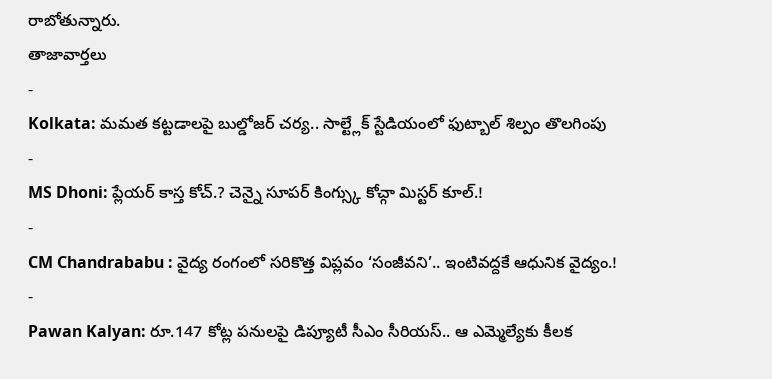రాబోతున్నారు.
తాజావార్తలు
-
Kolkata: మమత కట్టడాలపై బుల్డోజర్ చర్య.. సాల్ట్లేక్ స్టేడియంలో ఫుట్బాల్ శిల్పం తొలగింపు
-
MS Dhoni: ప్లేయర్ కాస్త కోచ్.? చెన్నై సూపర్ కింగ్స్కు కోచ్గా మిస్టర్ కూల్.!
-
CM Chandrababu : వైద్య రంగంలో సరికొత్త విప్లవం ‘సంజీవని’.. ఇంటివద్దకే ఆధునిక వైద్యం.!
-
Pawan Kalyan: రూ.147 కోట్ల పనులపై డిప్యూటీ సీఎం సీరియస్.. ఆ ఎమ్మెల్యేకు కీలక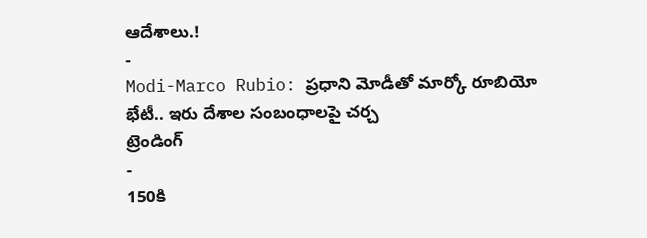ఆదేశాలు.!
-
Modi-Marco Rubio: ప్రధాని మోడీతో మార్కో రూబియో భేటీ.. ఇరు దేశాల సంబంధాలపై చర్చ
ట్రెండింగ్
-
150కి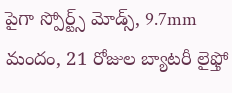పైగా స్పోర్ట్స్ మోడ్స్, 9.7mm మందం, 21 రోజుల బ్యాటరీ లైఫ్తో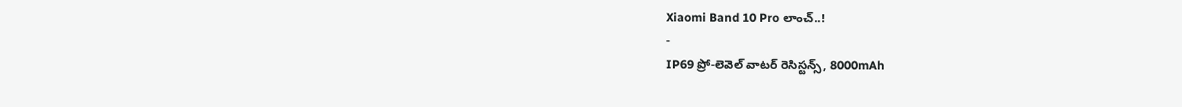Xiaomi Band 10 Pro లాంచ్..!
-
IP69 ప్రో-లెవెల్ వాటర్ రెసిస్టన్స్, 8000mAh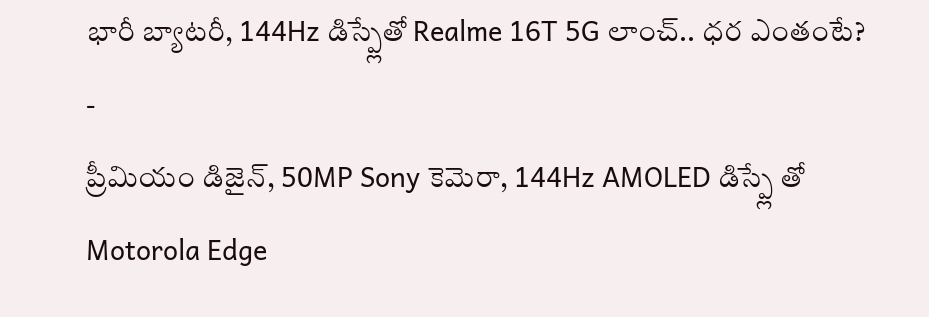భారీ బ్యాటరీ, 144Hz డిస్ప్లేతో Realme 16T 5G లాంచ్.. ధర ఎంతంటే?
-
ప్రీమియం డిజైన్, 50MP Sony కెమెరా, 144Hz AMOLED డిస్ప్లే తో Motorola Edge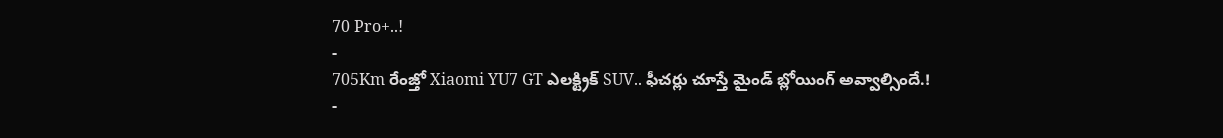70 Pro+..!
-
705Km రేంజ్తో Xiaomi YU7 GT ఎలక్ట్రిక్ SUV.. ఫీచర్లు చూస్తే మైండ్ బ్లోయింగ్ అవ్వాల్సిందే.!
-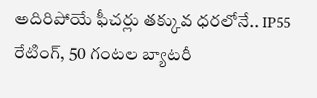అదిరిపోయే ఫీచర్లు తక్కువ ధరలోనే.. IP55 రేటింగ్, 50 గంటల బ్యాటరీ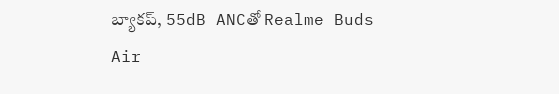బ్యాకప్, 55dB ANCతో Realme Buds Air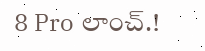8 Pro లాంచ్.!